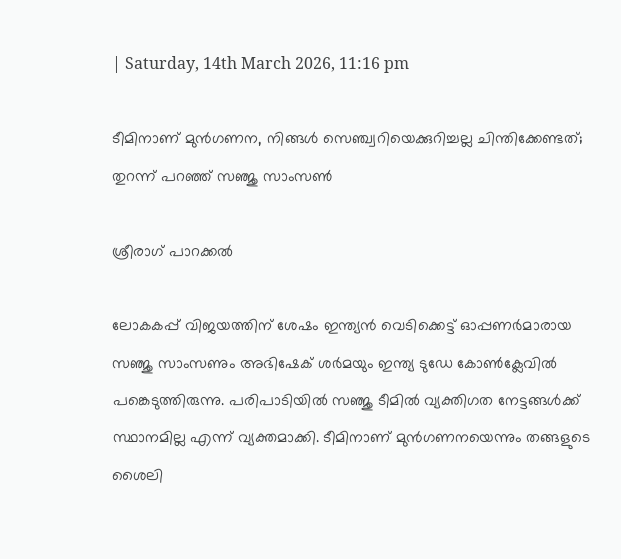| Saturday, 14th March 2026, 11:16 pm

ടീമിനാണ് മുന്‍ഗണന, നിങ്ങള്‍ സെഞ്ച്വറിയെക്കുറിച്ചല്ല ചിന്തിക്കേണ്ടത്; തുറന്ന് പറഞ്ഞ് സഞ്ജു സാംസണ്‍

ശ്രീരാഗ് പാറക്കല്‍

ലോകകപ്പ് വിജയത്തിന് ശേഷം ഇന്ത്യന്‍ വെടിക്കെട്ട് ഓപ്പണര്‍മാരായ സഞ്ജു സാംസണും അഭിഷേക് ശര്‍മയും ഇന്ത്യ ടുഡേ കോണ്‍ക്ലേവില്‍ പങ്കെടുത്തിരുന്നു. പരിപാടിയില്‍ സഞ്ജു ടീമില്‍ വ്യക്തിഗത നേട്ടങ്ങള്‍ക്ക് സ്ഥാനമില്ല എന്ന് വ്യക്തമാക്കി. ടീമിനാണ് മുന്‍ഗണനയെന്നും തങ്ങളുടെ ശൈലി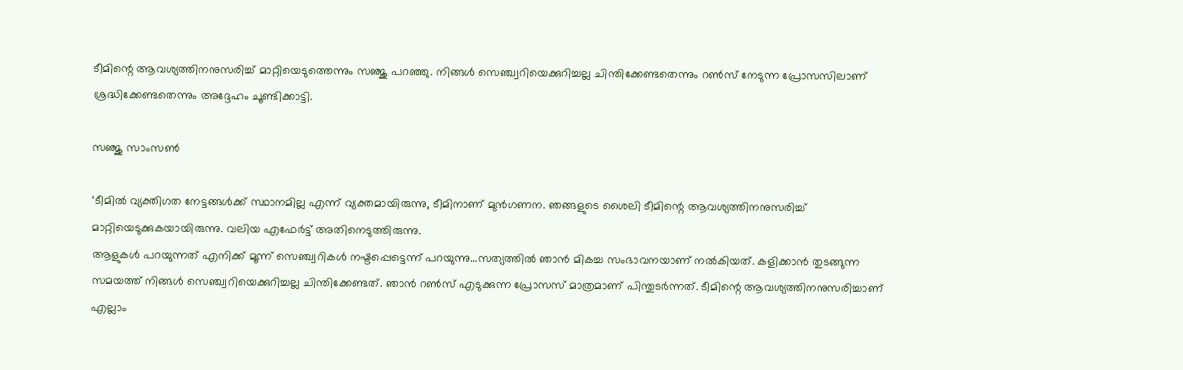ടീമിന്റെ ആവശ്യത്തിനനുസരിച്ച് മാറ്റിയെടുത്തെന്നും സഞ്ജു പറഞ്ഞു. നിങ്ങള്‍ സെഞ്ച്വറിയെക്കുറിച്ചല്ല ചിന്തിക്കേണ്ടതെന്നും റണ്‍സ് നേടുന്ന പ്രോസസിലാണ് ശ്രദ്ധിക്കേണ്ടതെന്നും അദ്ദേഹം ചൂണ്ടിക്കാട്ടി.

സഞ്ജു സാംസൺ

‘ടീമില്‍ വ്യക്തിഗത നേട്ടങ്ങള്‍ക്ക് സ്ഥാനമില്ല എന്ന് വ്യക്തമായിരുന്നു, ടീമിനാണ് മുന്‍ഗണന. ഞങ്ങളുടെ ശൈലി ടീമിന്റെ ആവശ്യത്തിനനുസരിച്ച് മാറ്റിയെടുക്കുകയായിരുന്നു. വലിയ എഫേര്‍ട്ട് അതിനെടുത്തിരുന്നു.
ആളുകള്‍ പറയുന്നത് എനിക്ക് മൂന്ന് സെഞ്ച്വറികള്‍ നഷ്ടപ്പെട്ടെന്ന് പറയുന്നു…സത്യത്തില്‍ ഞാന്‍ മികച്ച സംഭാവനയാണ് നല്‍കിയത്. കളിക്കാന്‍ തുടങ്ങുന്ന സമയത്ത് നിങ്ങള്‍ സെഞ്ച്വറിയെക്കുറിച്ചല്ല ചിന്തിക്കേണ്ടത്. ഞാന്‍ റണ്‍സ് എടുക്കുന്ന പ്രോസസ് മാത്രമാണ് പിന്തുടര്‍ന്നത്. ടീമിന്റെ ആവശ്യത്തിനനുസരിച്ചാണ് എല്ലാം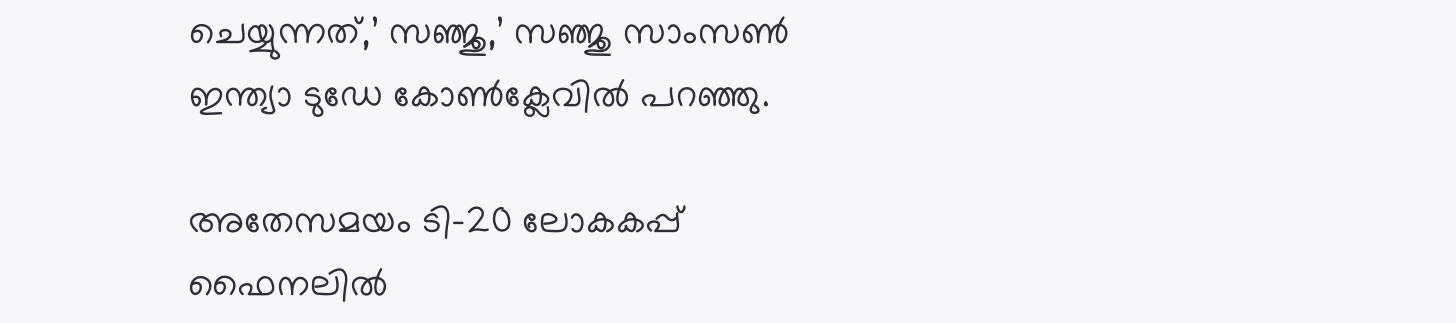ചെയ്യുന്നത്,’ സഞ്ജു,’ സഞ്ജു സാംസണ്‍ ഇന്ത്യാ ടുഡേ കോണ്‍ക്ലേവില്‍ പറഞ്ഞു.

അതേസമയം ടി-20 ലോകകപ്പ് ഫൈനലില്‍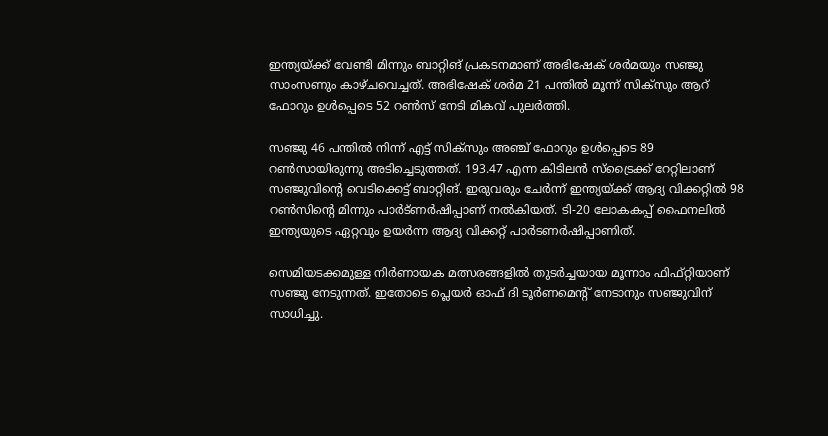ഇന്ത്യയ്ക്ക് വേണ്ടി മിന്നും ബാറ്റിങ് പ്രകടനമാണ് അഭിഷേക് ശര്‍മയും സഞ്ജു സാംസണും കാഴ്ചവെച്ചത്. അഭിഷേക് ശര്‍മ 21 പന്തില്‍ മൂന്ന് സിക്‌സും ആറ് ഫോറും ഉള്‍പ്പെടെ 52 റണ്‍സ് നേടി മികവ് പുലര്‍ത്തി.

സഞ്ജു 46 പന്തില്‍ നിന്ന് എട്ട് സിക്‌സും അഞ്ച് ഫോറും ഉള്‍പ്പെടെ 89 റണ്‍സായിരുന്നു അടിച്ചെടുത്തത്. 193.47 എന്ന കിടിലന്‍ സ്‌ട്രൈക്ക് റേറ്റിലാണ് സഞ്ജുവിന്റെ വെടിക്കെട്ട് ബാറ്റിങ്. ഇരുവരും ചേര്‍ന്ന് ഇന്ത്യയ്ക്ക് ആദ്യ വിക്കറ്റില്‍ 98 റണ്‍സിന്റെ മിന്നും പാര്‍ട്ണര്‍ഷിപ്പാണ് നല്‍കിയത്. ടി-20 ലോകകപ്പ് ഫൈനലില്‍ ഇന്ത്യയുടെ ഏറ്റവും ഉയര്‍ന്ന ആദ്യ വിക്കറ്റ് പാര്‍ടണര്‍ഷിപ്പാണിത്.

സെമിയടക്കമുള്ള നിര്‍ണായക മത്സരങ്ങളില്‍ തുടര്‍ച്ചയായ മൂന്നാം ഫിഫ്റ്റിയാണ് സഞ്ജു നേടുന്നത്. ഇതോടെ പ്ലെയര്‍ ഓഫ് ദി ടൂര്‍ണമെന്റ് നേടാനും സഞ്ജുവിന് സാധിച്ചു.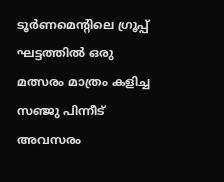ടൂര്‍ണമെന്റിലെ ഗ്രൂപ്പ് ഘട്ടത്തില്‍ ഒരു മത്സരം മാത്രം കളിച്ച സഞ്ജു പിന്നീട് അവസരം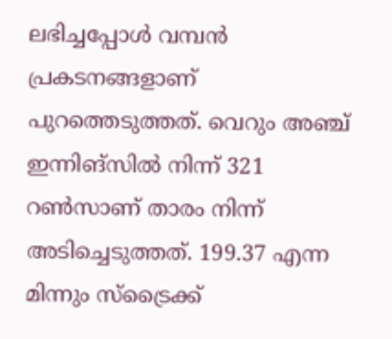ലഭിച്ചപ്പോള്‍ വമ്പന്‍ പ്രകടനങ്ങളാണ് പുറത്തെടുത്തത്. വെറും അഞ്ച് ഇന്നിങ്സില്‍ നിന്ന് 321 റണ്‍സാണ് താരം നിന്ന് അടിച്ചെടുത്തത്. 199.37 എന്ന മിന്നും സ്‌ട്രൈക്ക്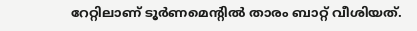റേറ്റിലാണ് ടൂര്‍ണമെന്റില്‍ താരം ബാറ്റ് വീശിയത്.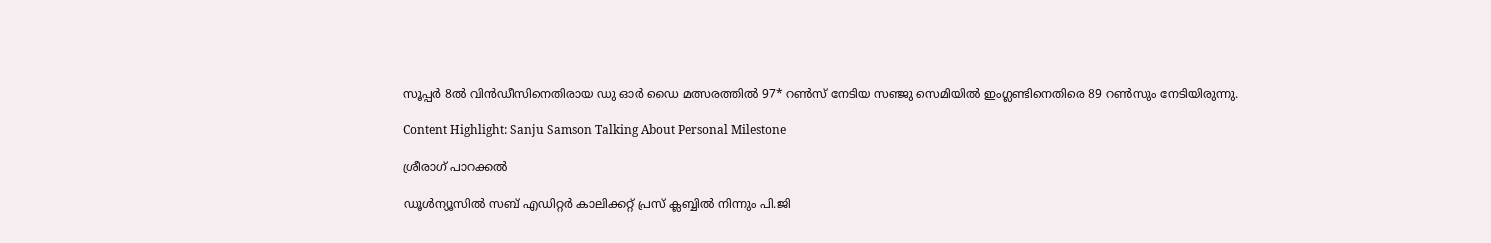സൂപ്പര്‍ 8ല്‍ വിന്‍ഡീസിനെതിരായ ഡു ഓര്‍ ഡൈ മത്സരത്തില്‍ 97* റണ്‍സ് നേടിയ സഞ്ജു സെമിയില്‍ ഇംഗ്ലണ്ടിനെതിരെ 89 റണ്‍സും നേടിയിരുന്നു.

Content Highlight: Sanju Samson Talking About Personal Milestone

ശ്രീരാഗ് പാറക്കല്‍

ഡൂള്‍ന്യൂസില്‍ സബ് എഡിറ്റര്‍ കാലിക്കറ്റ് പ്രസ് ക്ലബ്ബില്‍ നിന്നും പി.ജി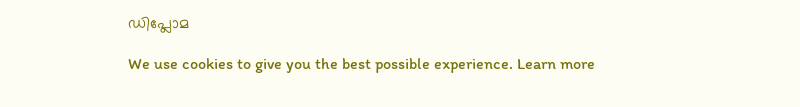ഡിപ്ലോമ

We use cookies to give you the best possible experience. Learn more